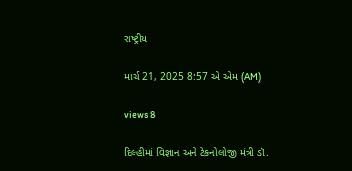રાષ્ટ્રીય

માર્ચ 21, 2025 8:57 એ એમ (AM)

views 8

દિલ્હીમાં વિજ્ઞાન અને ટેકનોલોજી મંત્રી ડૉ.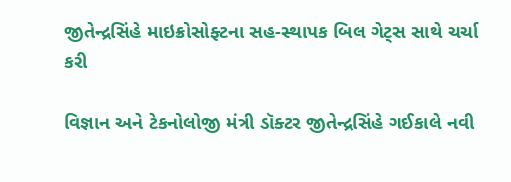જીતેન્દ્રસિંહે માઇક્રોસોફ્ટના સહ-સ્થાપક બિલ ગેટ્સ સાથે ચર્ચા કરી

વિજ્ઞાન અને ટેકનોલોજી મંત્રી ડૉક્ટર જીતેન્દ્રસિંહે ગઈકાલે નવી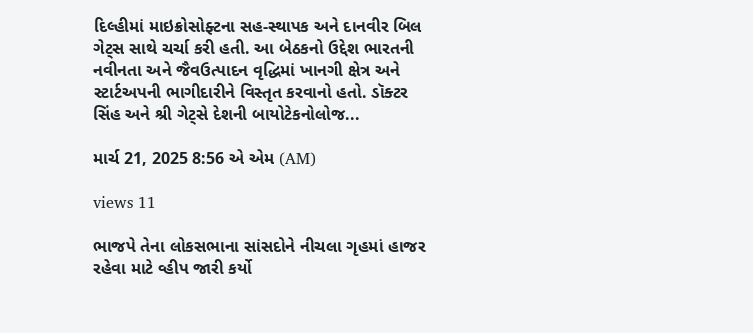દિલ્હીમાં માઇક્રોસોફ્ટના સહ-સ્થાપક અને દાનવીર બિલ ગેટ્સ સાથે ચર્ચા કરી હતી. આ બેઠકનો ઉદ્દેશ ભારતની નવીનતા અને જૈવઉત્પાદન વૃદ્ધિમાં ખાનગી ક્ષેત્ર અને સ્ટાર્ટઅપની ભાગીદારીને વિસ્તૃત કરવાનો હતો. ડૉક્ટર સિંહ અને શ્રી ગેટ્સે દેશની બાયોટેકનોલોજ...

માર્ચ 21, 2025 8:56 એ એમ (AM)

views 11

ભાજપે તેના લોકસભાના સાંસદોને નીચલા ગૃહમાં હાજર રહેવા માટે વ્હીપ જારી કર્યો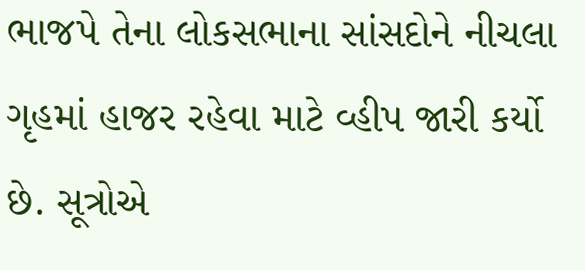ભાજપે તેના લોકસભાના સાંસદોને નીચલા ગૃહમાં હાજર રહેવા માટે વ્હીપ જારી કર્યો છે. સૂત્રોએ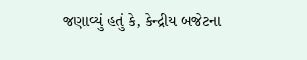જણાવ્યું હતું કે, કેન્દ્રીય બજેટના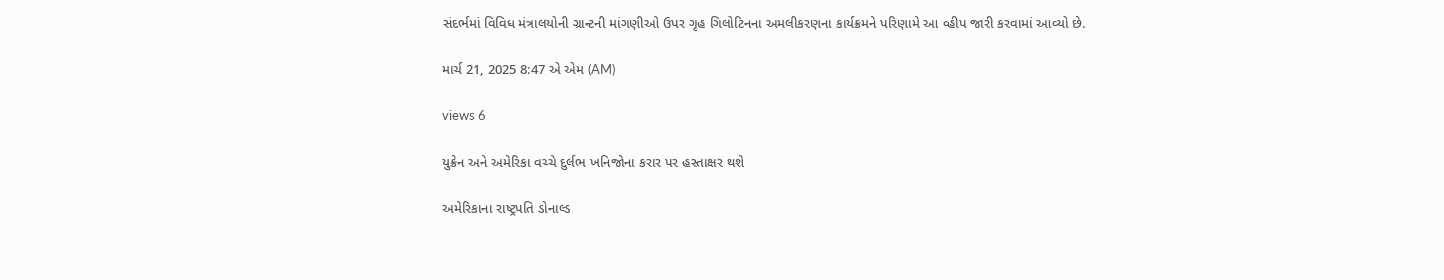સંદર્ભમાં વિવિધ મંત્રાલયોની ગ્રાન્ટની માંગણીઓ ઉપર ગૃહ ગિલોટિનના અમલીકરણના કાર્યક્રમને પરિણામે આ વ્હીપ જારી કરવામાં આવ્યો છે.

માર્ચ 21, 2025 8:47 એ એમ (AM)

views 6

યુક્રેન અને અમેરિકા વચ્ચે દુર્લભ ખનિજોના કરાર પર હસ્તાક્ષર થશે

અમેરિકાના રાષ્ટ્રપતિ ડોનાલ્ડ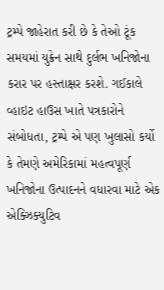ટ્રમ્પે જાહેરાત કરી છે કે તેઓ ટૂંક સમયમાં યુક્રેન સાથે દુર્લભ ખનિજોના કરાર પર હસ્તાક્ષર કરશે. ગઈકાલે વ્હાઇટ હાઉસ ખાતે પત્રકારોને સંબોધતા, ટ્રમ્પે એ પણ ખુલાસો કર્યો કે તેમણે અમેરિકામાં મહત્વપૂર્ણ ખનિજોના ઉત્પાદનને વધારવા માટે એક એક્ઝિક્યુટિવ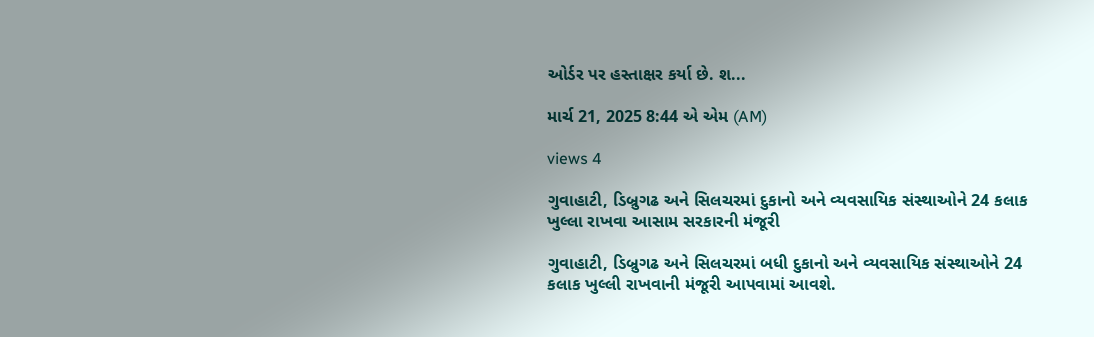ઓર્ડર પર હસ્તાક્ષર કર્યા છે. શ...

માર્ચ 21, 2025 8:44 એ એમ (AM)

views 4

ગુવાહાટી, ડિબ્રુગઢ અને સિલચરમાં દુકાનો અને વ્યવસાયિક સંસ્થાઓને 24 કલાક ખુલ્લા રાખવા આસામ સરકારની મંજૂરી

ગુવાહાટી, ડિબ્રુગઢ અને સિલચરમાં બધી દુકાનો અને વ્યવસાયિક સંસ્થાઓને 24 કલાક ખુલ્લી રાખવાની મંજૂરી આપવામાં આવશે.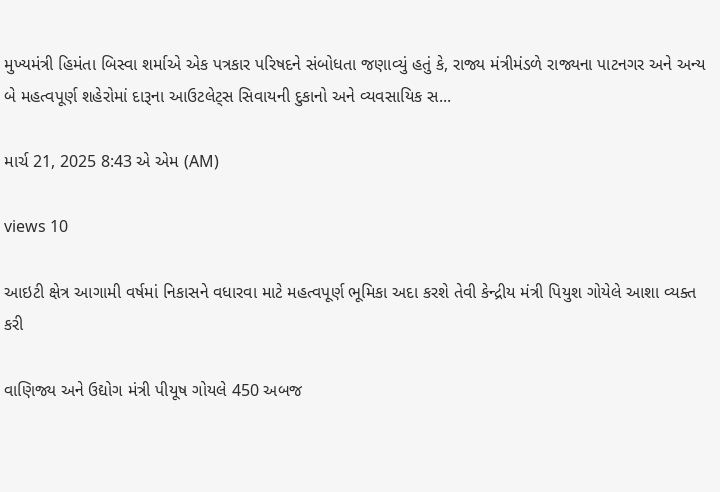મુખ્યમંત્રી હિમંતા બિસ્વા શર્માએ એક પત્રકાર પરિષદને સંબોધતા જણાવ્યું હતું કે, રાજ્ય મંત્રીમંડળે રાજ્યના પાટનગર અને અન્ય બે મહત્વપૂર્ણ શહેરોમાં દારૂના આઉટલેટ્સ સિવાયની દુકાનો અને વ્યવસાયિક સ...

માર્ચ 21, 2025 8:43 એ એમ (AM)

views 10

આઇટી ક્ષેત્ર આગામી વર્ષમાં નિકાસને વધારવા માટે મહત્વપૂર્ણ ભૂમિકા અદા કરશે તેવી કેન્દ્રીય મંત્રી પિયુશ ગોયેલે આશા વ્યક્ત કરી

વાણિજ્ય અને ઉદ્યોગ મંત્રી પીયૂષ ગોયલે 450 અબજ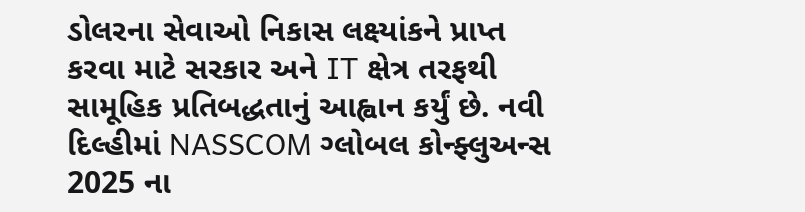ડોલરના સેવાઓ નિકાસ લક્ષ્યાંકને પ્રાપ્ત કરવા માટે સરકાર અને IT ક્ષેત્ર તરફથી સામૂહિક પ્રતિબદ્ધતાનું આહ્વાન કર્યું છે. નવી દિલ્હીમાં NASSCOM ગ્લોબલ કોન્ફ્લુઅન્સ 2025 ના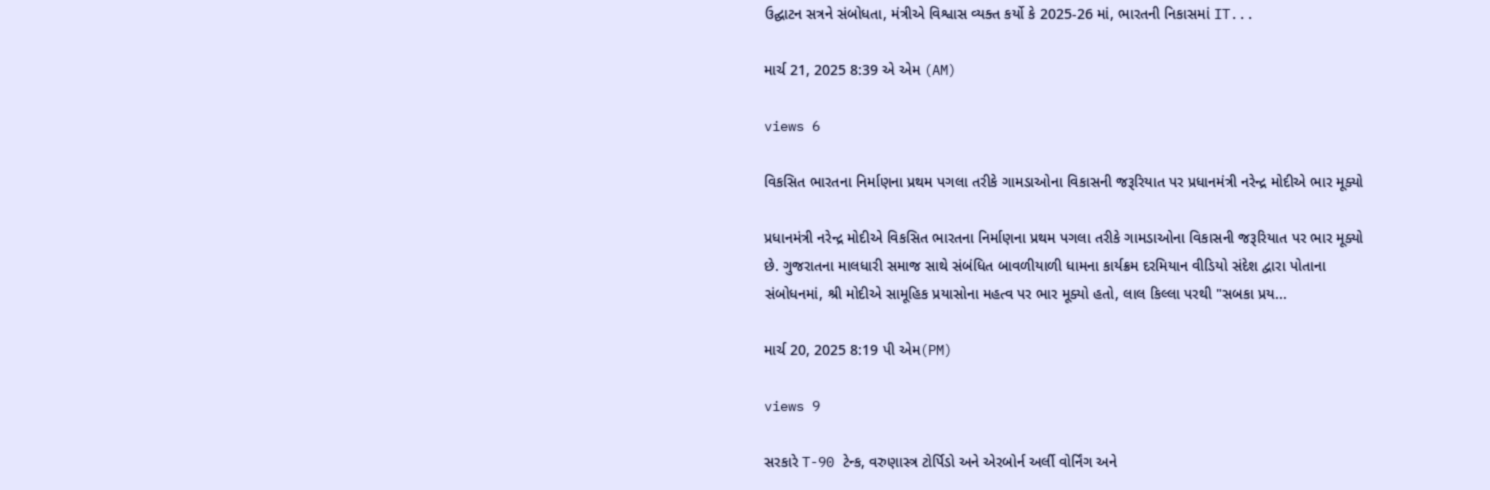ઉદ્ઘાટન સત્રને સંબોધતા, મંત્રીએ વિશ્વાસ વ્યક્ત કર્યો કે 2025-26 માં, ભારતની નિકાસમાં IT...

માર્ચ 21, 2025 8:39 એ એમ (AM)

views 6

વિકસિત ભારતના નિર્માણના પ્રથમ પગલા તરીકે ગામડાઓના વિકાસની જરૂરિયાત પર પ્રધાનમંત્રી નરેન્દ્ર મોદીએ ભાર મૂક્યો

પ્રધાનમંત્રી નરેન્દ્ર મોદીએ વિકસિત ભારતના નિર્માણના પ્રથમ પગલા તરીકે ગામડાઓના વિકાસની જરૂરિયાત પર ભાર મૂક્યો છે. ગુજરાતના માલધારી સમાજ સાથે સંબંધિત બાવળીયાળી ધામના કાર્યક્રમ દરમિયાન વીડિયો સંદેશ દ્વારા પોતાના સંબોધનમાં, શ્રી મોદીએ સામૂહિક પ્રયાસોના મહત્વ પર ભાર મૂક્યો હતો, લાલ કિલ્લા પરથી "સબકા પ્રય...

માર્ચ 20, 2025 8:19 પી એમ(PM)

views 9

સરકારે T-90 ટેન્ક, વરુણાસ્ત્ર ટોર્પિડો અને એરબોર્ન અર્લી વોર્નિંગ અને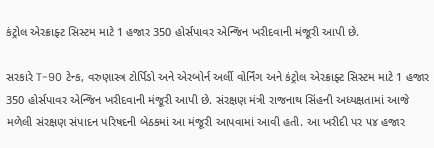કંટ્રોલ એરક્રાફ્ટ સિસ્ટમ માટે 1 હજાર 350 હોર્સપાવર એન્જિન ખરીદવાની મંજૂરી આપી છે.

સરકારે T-90 ટેન્ક, વરુણાસ્ત્ર ટોર્પિડો અને એરબોર્ન અર્લી વોર્નિંગ અને કંટ્રોલ એરક્રાફ્ટ સિસ્ટમ માટે 1 હજાર 350 હોર્સપાવર એન્જિન ખરીદવાની મંજૂરી આપી છે. સંરક્ષણ મંત્રી રાજનાથ સિંહની અધ્યક્ષતામાં આજે મળેલી સંરક્ષણ સંપાદન પરિષદની બેઠકમાં આ મંજૂરી આપવામાં આવી હતી. આ ખરીદી પર ૫૪ હજાર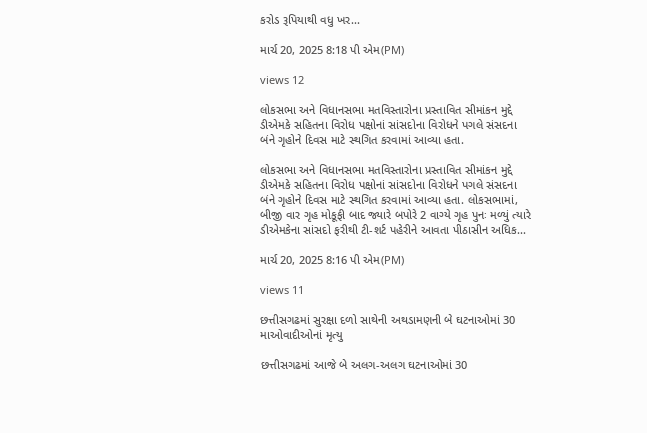કરોડ રૂપિયાથી વધુ ખર...

માર્ચ 20, 2025 8:18 પી એમ(PM)

views 12

લોકસભા અને વિધાનસભા મતવિસ્તારોના પ્રસ્તાવિત સીમાંકન મુદ્દે ડીએમકે સહિતના વિરોધ પક્ષોનાં સાંસદોના વિરોધને પગલે સંસદના બંને ગૃહોને દિવસ માટે સ્થગિત કરવામાં આવ્યા હતા.

લોકસભા અને વિધાનસભા મતવિસ્તારોના પ્રસ્તાવિત સીમાંકન મુદ્દે ડીએમકે સહિતના વિરોધ પક્ષોનાં સાંસદોના વિરોધને પગલે સંસદના બંને ગૃહોને દિવસ માટે સ્થગિત કરવામાં આવ્યા હતા. લોકસભામાં, બીજી વાર ગૃહ મોકૂફી બાદ જ્યારે બપોરે 2 વાગ્યે ગૃહ પુનઃ મળ્યું ત્યારે ડીએમકેના સાંસદો ફરીથી ટી-શર્ટ પહેરીને આવતા પીઠાસીન અધિક...

માર્ચ 20, 2025 8:16 પી એમ(PM)

views 11

છત્તીસગઢમાં સુરક્ષા દળો સાથેની અથડામણની બે ઘટનાઓમાં 30 માઓવાદીઓનાં મૃત્યુ

છત્તીસગઢમાં આજે બે અલગ-અલગ ઘટનાઓમાં 30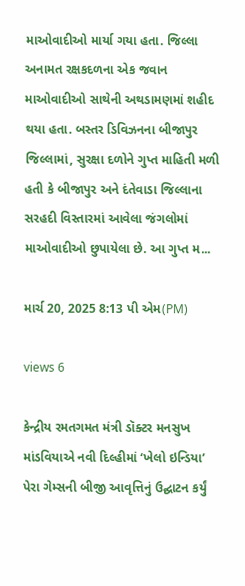માઓવાદીઓ માર્યા ગયા હતા. જિલ્લા અનામત રક્ષકદળના એક જવાન માઓવાદીઓ સાથેની અથડામણમાં શહીદ થયા હતા. બસ્તર ડિવિઝનના બીજાપુર જિલ્લામાં, સુરક્ષા દળોને ગુપ્ત માહિતી મળી હતી કે બીજાપુર અને દંતેવાડા જિલ્લાના સરહદી વિસ્તારમાં આવેલા જંગલોમાં માઓવાદીઓ છુપાયેલા છે. આ ગુપ્ત મ...

માર્ચ 20, 2025 8:13 પી એમ(PM)

views 6

કેન્દ્રીય રમતગમત મંત્રી ડૉક્ટર મનસુખ માંડવિયાએ નવી દિલ્હીમાં ‘ખેલો ઇન્ડિયા’ પેરા ગેમ્સની બીજી આવૃત્તિનું ઉદ્ઘાટન કર્યું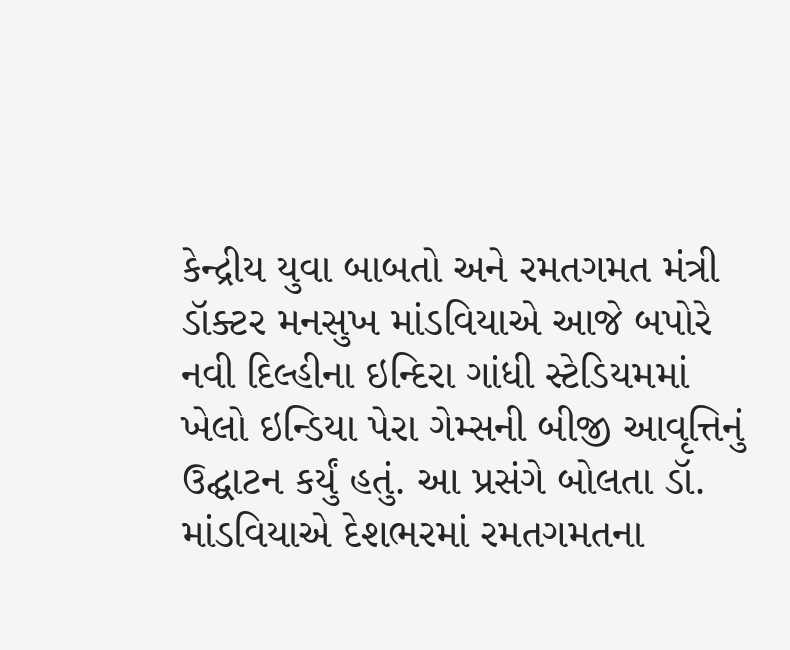કેન્દ્રીય યુવા બાબતો અને રમતગમત મંત્રી ડૉક્ટર મનસુખ માંડવિયાએ આજે બપોરે નવી દિલ્હીના ઇન્દિરા ગાંધી સ્ટેડિયમમાં ખેલો ઇન્ડિયા પેરા ગેમ્સની બીજી આવૃત્તિનું ઉદ્ઘાટન કર્યું હતું. આ પ્રસંગે બોલતા ડૉ. માંડવિયાએ દેશભરમાં રમતગમતના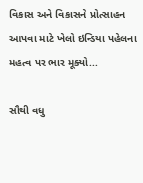વિકાસ અને વિકાસને પ્રોત્સાહન આપવા માટે ખેલો ઇન્ડિયા પહેલના મહત્વ પર ભાર મૂક્યો...

સૌથી વધુ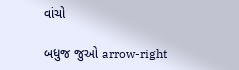વાંચો

બધુજ જુઓ arrow-right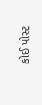કોઈ પોસ્ટ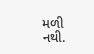મળી નથી.